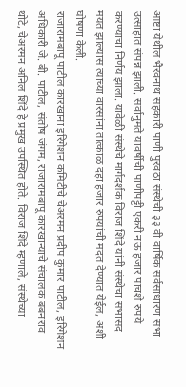आष्टा येथील भैरवनाथ सहकारी पाणी पुरवठा संस्थेची ३३ वी वार्षिक सर्वसाधारण सभा उत्साहात संपन्न झाली. सर्वानुमते यावर्षीची पाणीपट्टी एकरी नऊ हजार पाचशे रुपये करण्याचा निर्णय झाला. यावेळी संस्थेचे मार्गदर्शक विराज शिंदे यांनी संस्थेचा सभासद मयत झाल्यास त्याच्या वारसांना तात्काळ दहा हजार रुपयांची मदत देण्यात येईल, अशी घोषणा केली.
राजारामबापू पाटील कारखाना इरिगेशन कमिटीचे चेअरमन प्रदीप कुमार पाटील, इरिगेशन अधिकारी जे. बी. पाटील, संतोष जंगम, राजारामबापू कारखान्याचे संचालक बबनराव थोटे, चेअरमन अनिल शिंदे हे प्रमुख उपस्थित होते. विराज शिंदे म्हणाले, संस्थेच्या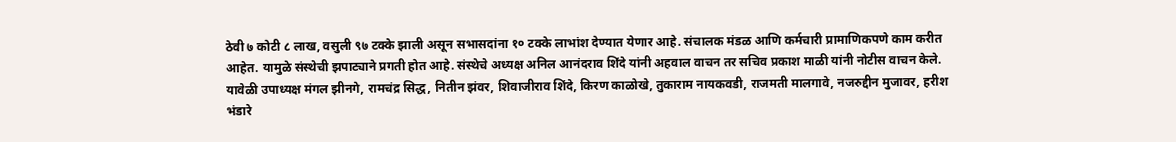ठेवी ७ कोटी ८ लाख, वसुली ९७ टक्के झाली असून सभासदांना १० टक्के लाभांश देण्यात येणार आहे. संचालक मंडळ आणि कर्मचारी प्रामाणिकपणे काम करीत आहेत. यामुळे संस्थेची झपाट्याने प्रगती होत आहे. संस्थेचे अध्यक्ष अनिल आनंदराव शिंदे यांनी अहवाल वाचन तर सचिव प्रकाश माळी यांनी नोटीस वाचन केले. यावेळी उपाध्यक्ष मंगल झीनगे, रामचंद्र सिद्ध, नितीन झंवर, शिवाजीराव शिंदे, किरण काळोखे, तुकाराम नायकवडी, राजमती मालगावे, नजरुद्दीन मुजावर, हरीश भंडारे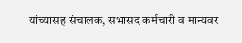यांच्यासह संचालक, सभासद कर्मचारी व मान्यवर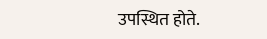उपस्थित होते.